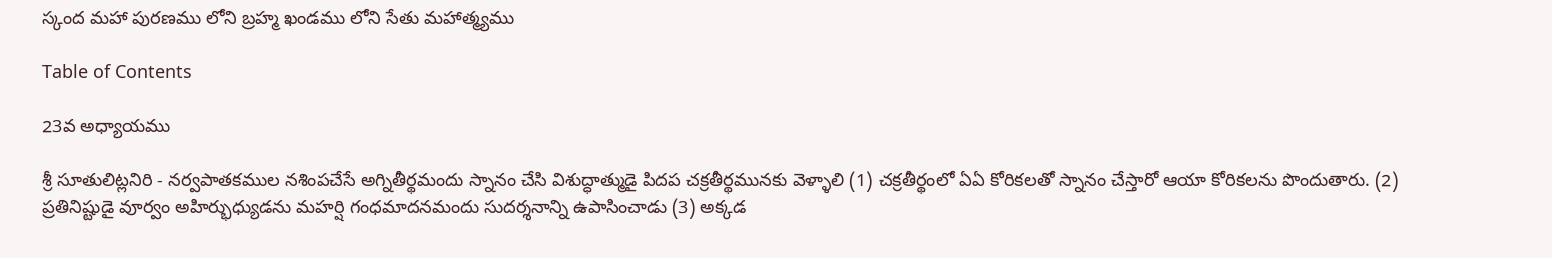స్కంద మహా పురణము లోని బ్రహ్మ ఖండము లోని సేతు మహాత్మ్యము

Table of Contents

23వ అధ్యాయము

శ్రీ సూతులిట్లనిరి - నర్వపాతకముల నశింపచేసే అగ్నితీర్థమందు స్నానం చేసి విశుద్ధాత్ముడై పిదప చక్రతీర్థమునకు వెళ్ళాలి (1) చక్రతీర్థంలో ఏఏ కోరికలతో స్నానం చేస్తారో ఆయా కోరికలను పొందుతారు. (2) ప్రతినిష్టుడై వూర్వం అహిర్భుధ్యుడను మహర్షి గంధమాదనమందు సుదర్శనాన్ని ఉపాసించాడు (3) అక్కడ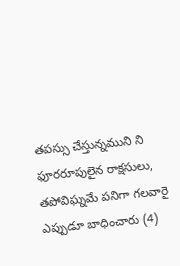తపస్సు చేస్తున్నముని ని ఫూరరూపులైన రాక్షసులు, తపోవిఘ్నమే పనిగా గలవారై ఎప్పుడూ బాధించారు (4)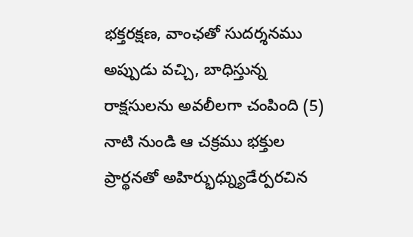భక్తరక్షణ, వాంఛతో సుదర్శనము అప్పుడు వచ్చి, బాధిస్తున్న రాక్షసులను అవలీలగా చంపింది (5) నాటి నుండి ఆ చక్రము భక్తుల ప్రార్థనతో అహిర్భుధ్న్యుడేర్పరచిన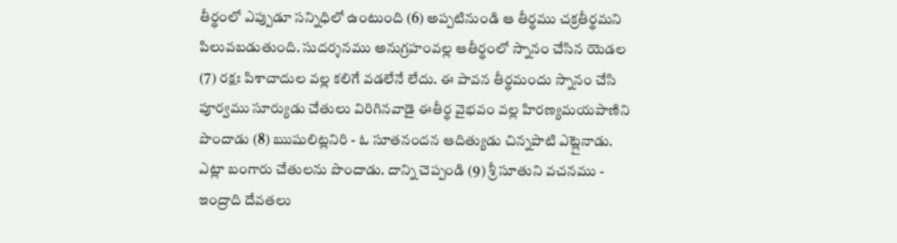తీర్థంలో ఎప్పుడూ సన్నిధిలో ఉంటుంది (6) అప్పటినుండి ఆ తీర్థము చక్రతీర్థమని పిలువబడుతుంది. సుదర్శనము అనుగ్రహంవల్ల ఆతీర్థంలో స్నానం చేసిన యెడల (7) రక్షః పిశాచాదుల వల్ల కలిగే వడలేనే లేదు. ఈ పావన తీర్థమందు స్నానం చేసి పూర్వము సూర్యుడు చేతులు విరిగినవాడై ఈతీర్థ వైభవం వల్ల హిరణ్యమయపాణిని పొందాడు (8) ఋషులిట్లనిరి - ఓ సూతనందన ఆదిత్యుడు చిన్నపాటి ఎట్లైనాడు. ఎట్లా బంగారు చేతులను పొందాడు. దాన్ని చెప్పండి (9) శ్రీ సూతుని వచనము - ఇంద్రాది దేవతలు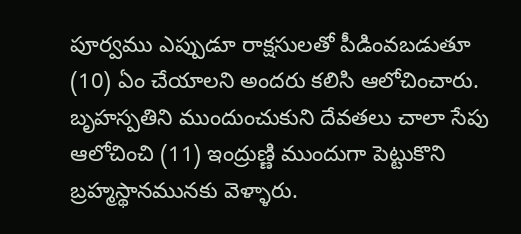పూర్వము ఎప్పుడూ రాక్షసులతో పీడింవబడుతూ (10) ఏం చేయాలని అందరు కలిసి ఆలోచించారు. బృహస్పతిని ముందుంచుకుని దేవతలు చాలా సేపు ఆలోచించి (11) ఇంద్రుణ్ణి ముందుగా పెట్టుకొని బ్రహ్మస్థానమునకు వెళ్ళారు.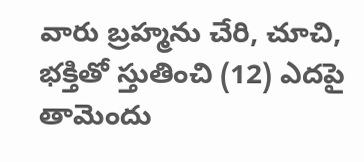వారు బ్రహ్మను చేరి, చూచి, భక్తితో స్తుతించి (12) ఎదపై తామెందు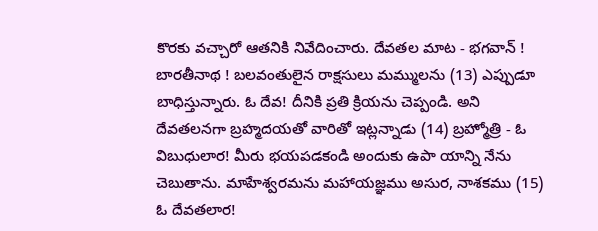కొరకు వచ్చారో ఆతనికి నివేదించారు. దేవతల మాట - భగవాన్ ! బారతీనాథ ! బలవంతులైన రాక్షసులు మమ్ములను (13) ఎప్పుడూ బాధిస్తున్నారు. ఓ దేవ! దీనికి ప్రతి క్రియను చెప్పండి. అని దేవతలనగా బ్రహ్మదయతో వారితో ఇట్లన్నాడు (14) బ్రహ్మోత్రి - ఓ విబుధులార! మీరు భయపడకండి అందుకు ఉపా యాన్ని నేను చెబుతాను. మాహేశ్వరమను మహాయజ్ఞము అసుర, నాశకము (15) ఓ దేవతలార!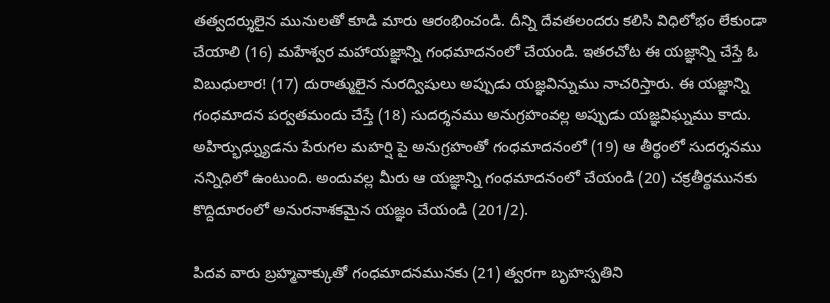తత్వదర్శులైన మునులతో కూడి మారు ఆరంభించండి. దీన్ని దేవతలందరు కలిసి విధిలోభం లేకుండా చేయాలి (16) మహేశ్వర మహాయజ్ఞాన్ని గంధమాదనంలో చేయండి. ఇతరచోట ఈ యజ్ఞాన్ని చేస్తే ఓ విబుధులార! (17) దురాత్ములైన నురద్విషులు అప్పుడు యజ్ఞవిన్నుము నాచరిస్తారు. ఈ యజ్ఞాన్ని గంధమాదన పర్వతమందు చేస్తే (18) సుదర్శనము అనుగ్రహంవల్ల అప్పుడు యజ్ఞవిఘ్నము కాదు. అహిర్భుధ్న్యుడను పేరుగల మహర్షి పై అనుగ్రహంతో గంధమాదనంలో (19) ఆ తీర్థంలో సుదర్శనము నన్నిధిలో ఉంటుంది. అందువల్ల మీరు ఆ యజ్ఞాన్ని గంధమాదనంలో చేయండి (20) చక్రతీర్థమునకు కొద్దిదూరంలో అనురనాశకమైన యజ్ఞం చేయండి (201/2).

పిదవ వారు బ్రహ్మవాక్కుతో గంధమాదనమునకు (21) త్వరగా బృహస్పతిని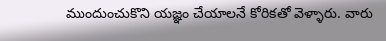ముందుంచుకొని యజ్ఞం చేయాలనే కోరికతో వెళ్ళారు. వారు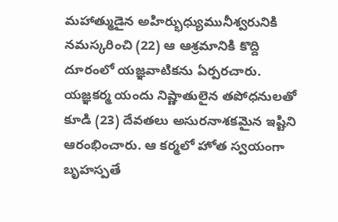మహాత్ముడైన అహిర్భుధ్యుమునీశ్వరునికి నమస్కరించి (22) ఆ ఆశ్రమానికి కొద్ది దూరంలో యజ్ఞవాటికను ఏర్పరచారు. యజ్ఞకర్మ యందు నిష్ణాతులైన తపోధనులతో కూడి (23) దేవతలు అసురనాశకమైన ఇష్టిని ఆరంభించారు. ఆ కర్మలో హోత స్వయంగా బృహస్పతే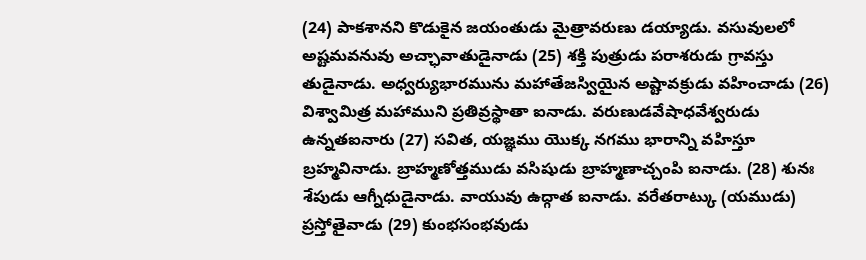(24) పాకశానని కొడుకైన జయంతుడు మైత్రావరుణు డయ్యాడు. వసువులలో అష్టమవనువు అచ్ఛావాతుడైనాడు (25) శక్తి పుత్రుడు పరాశరుడు గ్రావస్తు తుడైనాడు. అధ్వర్యుభారమును మహాతేజస్వియైన అష్టావక్రుడు వహించాడు (26) విశ్వామిత్ర మహాముని ప్రతివ్రస్థాతా ఐనాడు. వరుణుడవేషాధవేశ్వరుడు ఉన్నతఐనారు (27) సవిత, యజ్ఞము యొక్క నగము భారాన్ని వహిస్తూ బ్రహ్మవినాడు. బ్రాహ్మణోత్తముడు వసిషుడు బ్రాహ్మణాచ్చంపి ఐనాడు. (28) శునః శేపుడు ఆగ్నీధుడైనాడు. వాయువు ఉద్గాత ఐనాడు. వరేతరాట్కు (యముడు) ప్రస్తోతైవాడు (29) కుంభసంభవుడు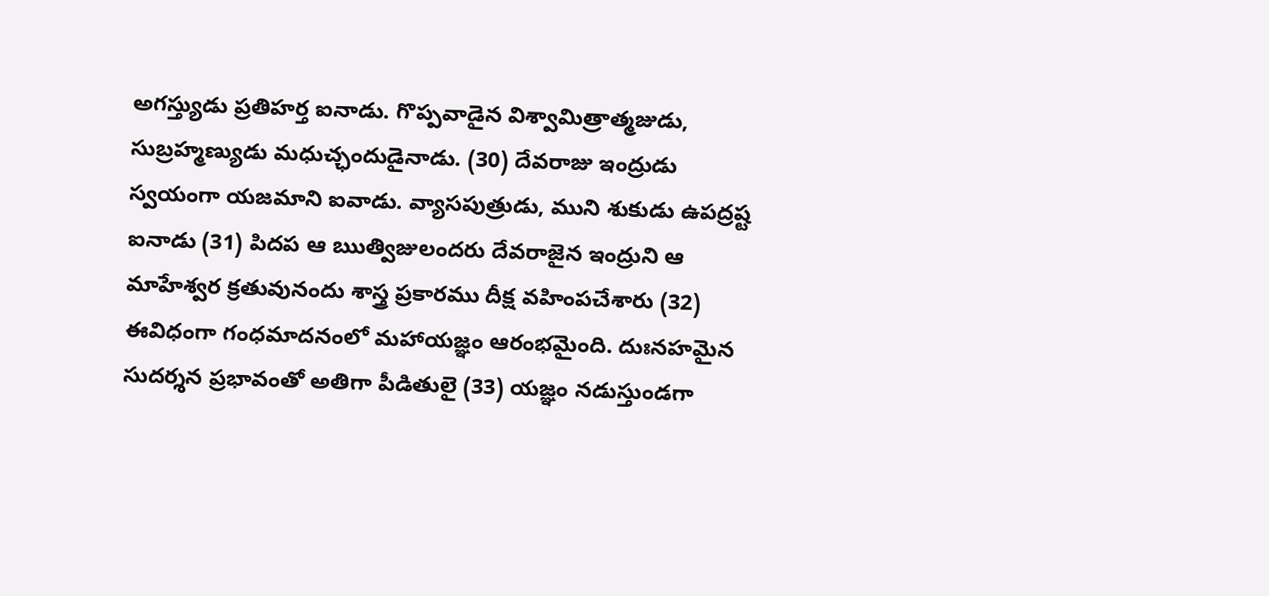అగస్త్యుడు ప్రతిహర్త ఐనాడు. గొప్పవాడైన విశ్వామిత్రాత్మజుడు, సుబ్రహ్మణ్యుడు మధుచ్ఛందుడైనాడు. (30) దేవరాజు ఇంద్రుడు స్వయంగా యజమాని ఐవాడు. వ్యాసపుత్రుడు, ముని శుకుడు ఉపద్రష్ట ఐనాడు (31) పిదప ఆ ఋత్విజులందరు దేవరాజైన ఇంద్రుని ఆ మాహేశ్వర క్రతువునందు శాస్త్ర ప్రకారము దీక్ష వహింపచేశారు (32) ఈవిధంగా గంధమాదనంలో మహాయజ్ఞం ఆరంభమైంది. దుఃనహమైన సుదర్శన ప్రభావంతో అతిగా పీడితులై (33) యజ్ఞం నడుస్తుండగా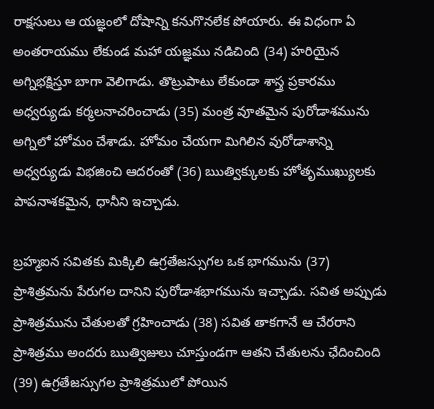రాక్షసులు ఆ యజ్ఞంలో దోషాన్ని కనుగొనలేక పోయారు. ఈ విధంగా ఏ అంతరాయము లేకుండ మహా యజ్ఞము నడిచింది (34) హరియైన అగ్నిభక్షిస్తూ బాగా వెలిగాడు. తొట్రుపాటు లేకుండా శాస్త్ర ప్రకారము అధ్వర్యుడు కర్మలనాచరించాడు (35) మంత్ర వూతమైన పురోడాశమును అగ్నిలో హోమం చేశాడు. హోమం చేయగా మిగిలిన వురోడాశాన్ని అధ్వర్యుడు విభజించి ఆదరంతో (36) ఋత్విక్కులకు హోతృముఖ్యులకు పాపనాశకమైన, ధానీని ఇచ్చాడు.

బ్రహ్మఐన సవితకు మిక్కిలి ఉగ్రతేజస్సుగల ఒక భాగమును (37) ప్రాశిత్రమను పేరుగల దానిని పురోడాశభాగమును ఇచ్చాడు. సవిత అప్పుడు ప్రాశిత్రమును చేతులతో గ్రహించాడు (38) సవిత తాకగానే ఆ చేరరాని ప్రాశిత్రము అందరు ఋత్విజులు చూస్తుండగా ఆతని చేతులను ఛేదించింది (39) ఉగ్రతేజస్సుగల ప్రాశిత్రములో పోయిన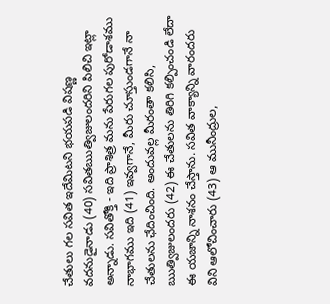చేతులు గల సవిత ఇదేమిటని భయపడి విషణ్ణ వదనుడైనాడు (40) సవితఋత్విజులందరిని పిలిచి ఇట్లా అన్నాడు. సవితోక్తి - ఇది ప్రాశిత్ర మను పేరుగల పురోడాశము నాభాగము ఇది (41) ఇవ్వగానే, మీరు చూస్తుండగానే నా చేతులను ఛేదించింది. అందువల్ల మీరంతా కలిసి, ఋత్విజులందరు (42) ఈ చేతులను తిరిగి కల్పించండి లేదా ఈ యజాన్ని నాశనం చేస్తాను. సవిత వాక్యాన్ని వారందరు విని ఆలోచించారు (43) ఆ మునీంద్రుల,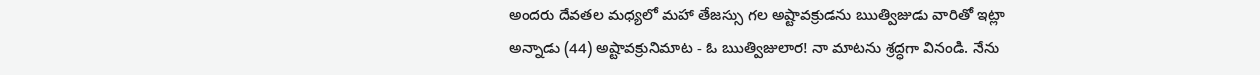అందరు దేవతల మధ్యలో మహా తేజస్సు గల అష్టావక్రుడను ఋత్విజుడు వారితో ఇట్లా అన్నాడు (44) అష్టావక్రునిమాట - ఓ ఋత్విజులార! నా మాటను శ్రద్ధగా వినండి. నేను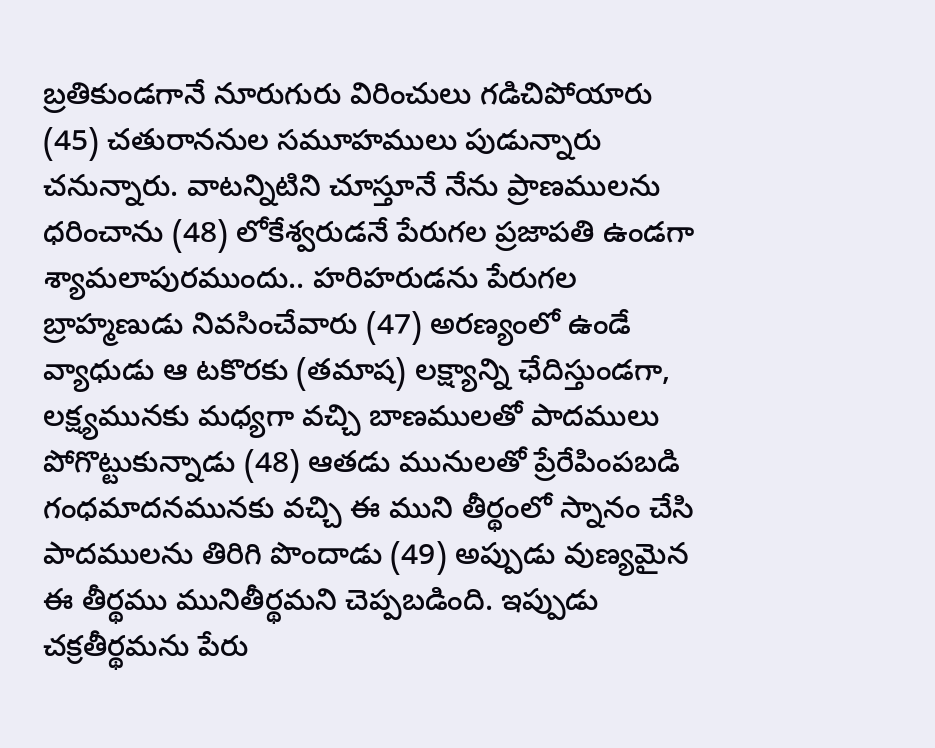బ్రతికుండగానే నూరుగురు విరించులు గడిచిపోయారు (45) చతురాననుల సమూహములు పుడున్నారు చనున్నారు. వాటన్నిటిని చూస్తూనే నేను ప్రాణములను ధరించాను (48) లోకేశ్వరుడనే పేరుగల ప్రజాపతి ఉండగా శ్యామలాపురముందు.. హరిహరుడను పేరుగల బ్రాహ్మణుడు నివసించేవారు (47) అరణ్యంలో ఉండే వ్యాధుడు ఆ టకొరకు (తమాష) లక్ష్యాన్ని ఛేదిస్తుండగా, లక్ష్యమునకు మధ్యగా వచ్చి బాణములతో పాదములు పోగొట్టుకున్నాడు (48) ఆతడు మునులతో ప్రేరేపింపబడి గంధమాదనమునకు వచ్చి ఈ ముని తీర్థంలో స్నానం చేసి పాదములను తిరిగి పొందాడు (49) అప్పుడు వుణ్యమైన ఈ తీర్థము మునితీర్థమని చెప్పబడింది. ఇప్పుడు చక్రతీర్థమను పేరు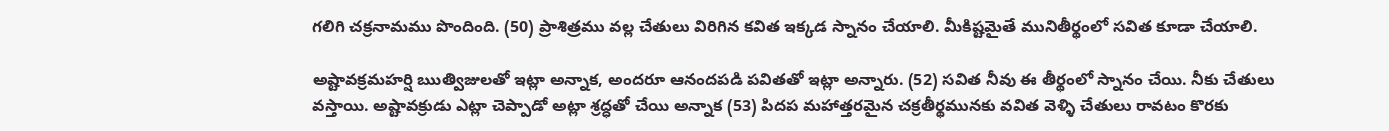గలిగి చక్రనామము పొందింది. (50) ప్రాశిత్రము వల్ల చేతులు విరిగిన కవిత ఇక్కడ స్నానం చేయాలి. మీకిష్టమైతే మునితీర్థంలో సవిత కూడా చేయాలి.

అష్టావక్రమహర్షి ఋత్విజులతో ఇట్లా అన్నాక, అందరూ ఆనందపడి పవితతో ఇట్లా అన్నారు. (52) సవిత నీవు ఈ తీర్థంలో స్నానం చేయి. నీకు చేతులు వస్తాయి. అష్టావక్రుడు ఎట్లా చెప్పాడో అట్లా శ్రద్ధతో చేయి అన్నాక (53) పిదప మహాత్తరమైన చక్రతీర్థమునకు వవిత వెళ్ళి చేతులు రావటం కొరకు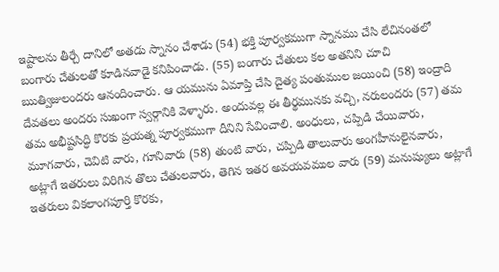ఇష్టాలను తీర్చే దానిలో అతడు స్నానం చేశాడు (54) భక్తి పూర్వకముగా స్నానము చేసి లేచినంతలో బంగారు చేతులతో కూడినవాడై కనిపించాడు. (55) బంగారు చేతులు కల అతనిని చూచి ఋత్విజులందరు ఆనందించారు. ఆ యమును ఏమాప్తి చేసి దైత్య పంతుముల జయించి (58) ఇంద్రాది దేవతలు అందరు సుఖంగా స్వర్గానికి వెళ్ళారు. అందువల్ల ఈ తీర్థమునకు వచ్చి, నరులందరు (57) తమ తమ అభీష్టసిద్ధి కొరకు ప్రయత్న పూర్వకముగా దీనిని సేవించాలి. అంధులు, చప్పిడి చేయివారు, మూగవారు, చెవిటి వారు, గూనివారు (58) తుంటి వారు, చప్పిడి తాలువారు అంగహీనులైనవారు, అట్లాగే ఇతరులు విరిగిన తొలు చేతులవారు, తెగిన ఇతర అవయవముల వారు (59) మనుష్యులు అట్లాగే ఇతరులు వికలాంగపూర్తి కొరకు,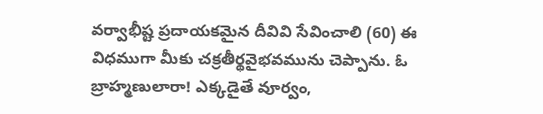వర్వాభీష్ట ప్రదాయకమైన దీవివి సేవించాలి (60) ఈ విధముగా మీకు చక్రతీర్థవైభవమును చెప్పాను. ఓ బ్రాహ్మణులారా! ఎక్కడైతే వూర్వం,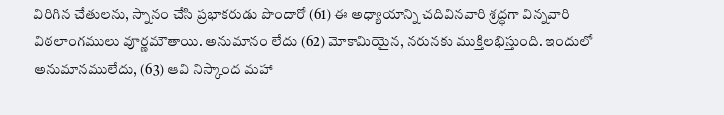విరిగిన చేతులను, స్నానం చేసి ప్రభాకరుడు పొందారో (61) ఈ అధ్యాయాన్ని చదివినవారి శ్రద్ధగా విన్నవారి విఠలాంగములు వూర్ణమౌతాయి. అనుమానం లేదు (62) మోకామియైన, నరునకు ముక్తిలభిస్తుంది. ఇందులో అనుమానములేదు, (63) ఆవి నిస్కాంద మహా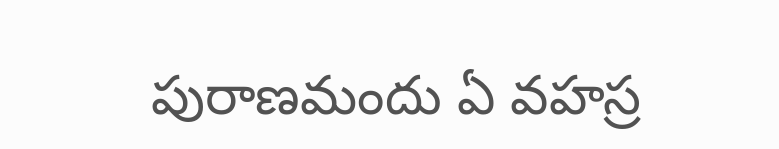పురాణమందు ఏ వహస్ర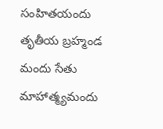సంహితయందు తృతీయ బ్రహ్మండ మందు సేతు మాహాత్మ్యమందు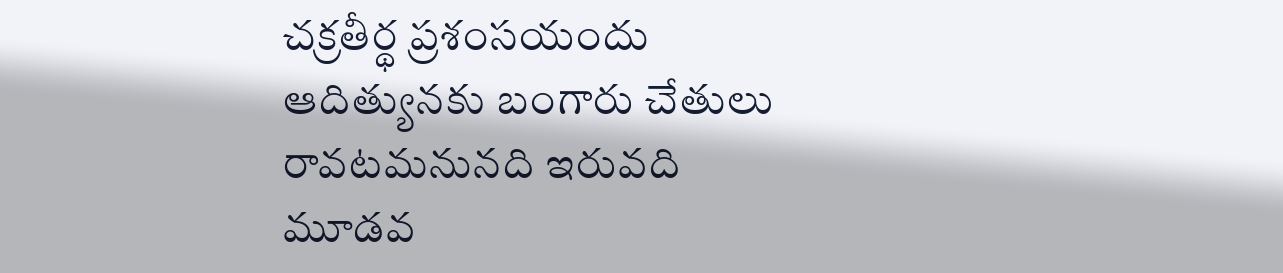చక్రతీర్థ ప్రశంసయందు ఆదిత్యునకు బంగారు చేతులు రావటమనునది ఇరువది మూడవ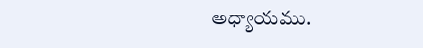అధ్యాయము.